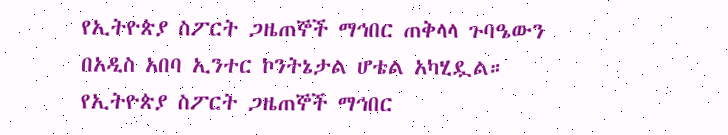የኢትዮጵያ ስፖርት ጋዜጠኞች ማኅበር ጠቅላላ ጉባዔውን በአዲስ አበባ ኢንተር ኮንትኔታል ሆቴል አካሂዷል።
የኢትዮጵያ ስፖርት ጋዜጠኞች ማኅበር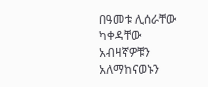በዓመቱ ሊሰራቸው ካቀዳቸው አብዛኛዎቹን አለማከናወኑን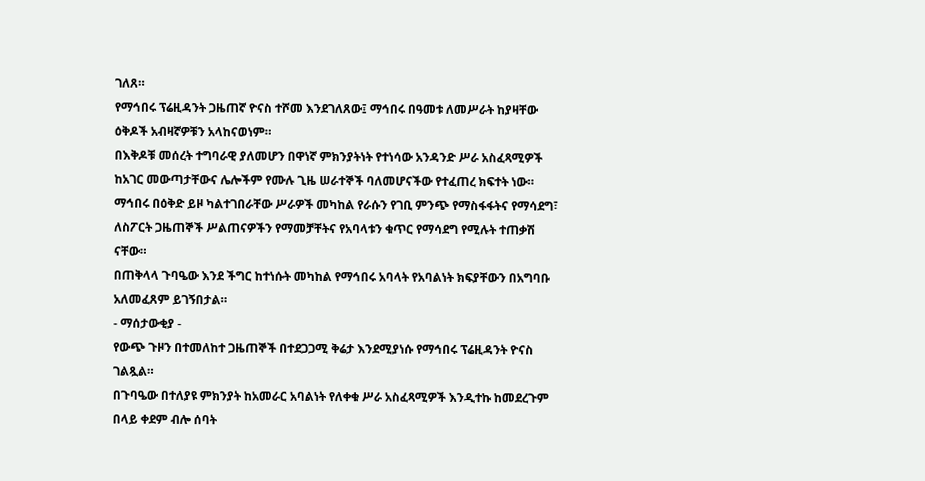ገለጸ።
የማኅበሩ ፕሬዚዳንት ጋዜጠኛ ዮናስ ተሾመ እንደገለጸው፤ ማኅበሩ በዓመቱ ለመሥራት ከያዛቸው ዕቅዶች አብዛኛዎቹን አላከናወነም።
በእቅዶቹ መሰረት ተግባራዊ ያለመሆን በዋነኛ ምክንያትነት የተነሳው አንዳንድ ሥራ አስፈጻሚዎች ከአገር መውጣታቸውና ሌሎችም የሙሉ ጊዜ ሠራተኞች ባለመሆናችው የተፈጠረ ክፍተት ነው።
ማኅበሩ በዕቅድ ይዞ ካልተገበራቸው ሥራዎች መካከል የራሱን የገቢ ምንጭ የማስፋፋትና የማሳደግ፣ ለስፖርት ጋዜጠኞች ሥልጠናዎችን የማመቻቸትና የአባላቱን ቁጥር የማሳደግ የሚሉት ተጠቃሽ ናቸው።
በጠቅላላ ጉባዔው እንደ ችግር ከተነሱት መካከል የማኅበሩ አባላት የአባልነት ክፍያቸውን በአግባቡ አለመፈጸም ይገኝበታል።
- ማሰታውቂያ -
የውጭ ጉዞን በተመለከተ ጋዜጠኞች በተደጋጋሚ ቅሬታ እንደሚያነሱ የማኅበሩ ፕሬዚዳንት ዮናስ ገልጿል።
በጉባዔው በተለያዩ ምክንያት ከአመራር አባልነት የለቀቁ ሥራ አስፈጻሚዎች እንዲተኩ ከመደረጉም በላይ ቀደም ብሎ ሰባት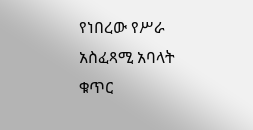የነበረው የሥራ አስፈጻሚ አባላት ቁጥር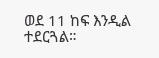ወደ 11 ከፍ እንዲል ተደርጓል።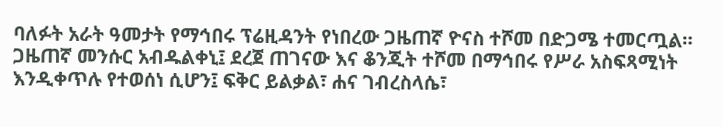ባለፉት አራት ዓመታት የማኅበሩ ፕሬዚዳንት የነበረው ጋዜጠኛ ዮናስ ተሾመ በድጋሜ ተመርጧል።
ጋዜጠኛ መንሱር አብዱልቀኒ፤ ደረጀ ጠገናው እና ቆንጂት ተሾመ በማኅበሩ የሥራ አስፍጻሚነት እንዲቀጥሉ የተወሰነ ሲሆን፤ ፍቅር ይልቃል፣ ሐና ገብረስላሴ፣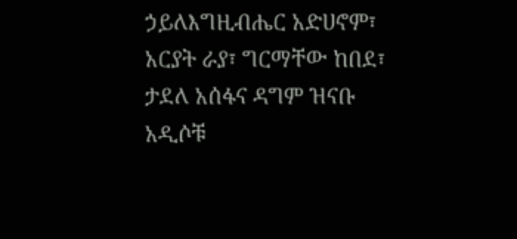ኃይለእግዚብሔር አድሀኖም፣ አርያት ራያ፣ ግርማቸው ከበደ፣ ታደለ አሰፋና ዳግም ዝናቡ አዲሶቹ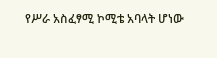የሥራ አስፈፃሚ ኮሚቴ አባላት ሆነው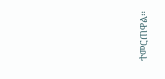ተመርጠዋል።